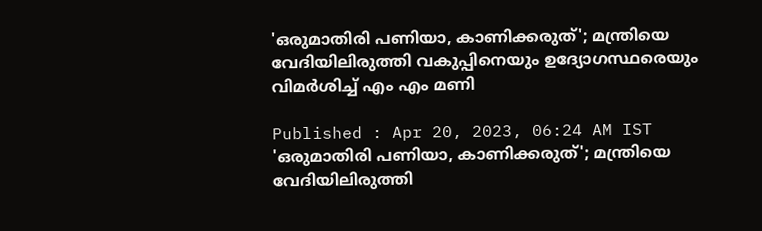'ഒരുമാതിരി പണിയാ, കാണിക്കരുത്'; മന്ത്രിയെ വേദിയിലിരുത്തി വകുപ്പിനെയും ഉദ്യോഗസ്ഥരെയും വിമർശിച്ച് എം എം മണി

Published : Apr 20, 2023, 06:24 AM IST
'ഒരുമാതിരി പണിയാ, കാണിക്കരുത്'; മന്ത്രിയെ വേദിയിലിരുത്തി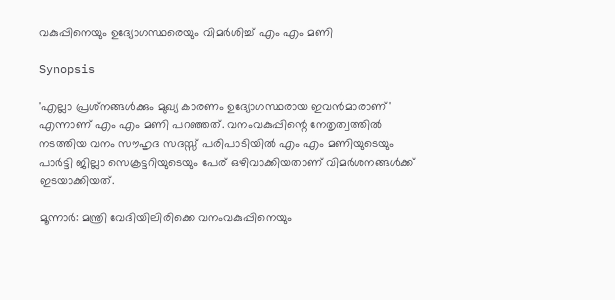വകുപ്പിനെയും ഉദ്യോഗസ്ഥരെയും വിമർശിച്ച് എം എം മണി

Synopsis

'എല്ലാ പ്രശ്‌നങ്ങള്‍ക്കും മുഖ്യ കാരണം ഉദ്യോഗസ്ഥരായ ഇവന്‍മാരാണ്' എന്നാണ് എം എം മണി പറഞ്ഞത്. വനംവകുപ്പിന്റെ നേതൃത്വത്തിൽ നടത്തിയ വനം സൗഹൃദ സദസ്സ് പരിപാടിയില്‍ എം എം മണിയുടെയും പാര്‍ട്ടി ജില്ലാ സെക്രട്ടറിയുടെയും പേര് ഒഴിവാക്കിയതാണ് വിമര്‍ശനങ്ങള്‍ക്ക് ഇടയാക്കിയത്.

മൂന്നാര്‍: മന്ത്രി വേദിയിലിരിക്കെ വനംവകുപ്പിനെയും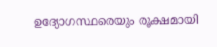ഉദ്യോഗസ്ഥരെയും രൂക്ഷമായി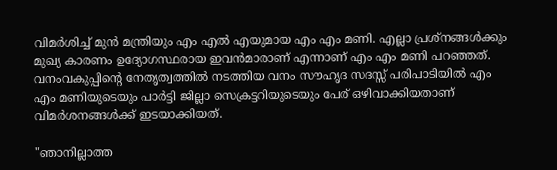വിമര്‍ശിച്ച് മുന്‍ മന്ത്രിയും എം എല്‍ എയുമായ എം എം മണി. എല്ലാ പ്രശ്‌നങ്ങള്‍ക്കും മുഖ്യ കാരണം ഉദ്യോഗസ്ഥരായ ഇവന്‍മാരാണ് എന്നാണ് എം എം മണി പറഞ്ഞത്. വനംവകുപ്പിന്റെ നേതൃത്വത്തിൽ നടത്തിയ വനം സൗഹൃദ സദസ്സ് പരിപാടിയില്‍ എം എം മണിയുടെയും പാര്‍ട്ടി ജില്ലാ സെക്രട്ടറിയുടെയും പേര് ഒഴിവാക്കിയതാണ് വിമര്‍ശനങ്ങള്‍ക്ക് ഇടയാക്കിയത്.

"ഞാനില്ലാത്ത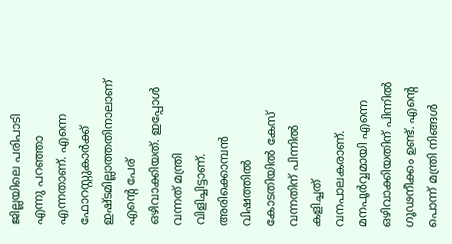ജില്ലയിലെ പരിപാടി എന്നു പറഞ്ഞാ എന്നതാണ്. എന്നെ ഫോറസ്റ്റുകാര്‍ക്ക് ഇഷ്ടമില്ലാത്തതിനാലാണ് എന്റെ പേര് ഒഴിവാക്കിയത്. ഇപ്പോള്‍ വന്നത് മന്ത്രി വിളിച്ചിട്ടാണ്. അരിക്കൊമ്പന്‍ വിഷത്തില്‍ കോടതിയില്‍ കേസ് വന്നതിന് പിന്നില്‍ കളിച്ചത് വനപാലകരാണ്. മനപൂര്‍വ്വമായി എന്നെ ഒഴിവാക്കിയതിന് പിന്നില്‍ ഗൂഢനീക്കം ഉണ്ട്. എന്റെ പൊന്ന് മന്ത്രി നിങ്ങള്‍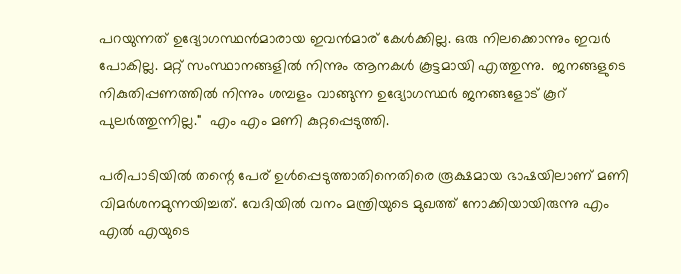പറയുന്നത് ഉദ്യോഗസ്ഥന്‍മാരായ ഇവന്‍മാര് കേള്‍ക്കില്ല. ഒരു നിലക്കൊന്നും ഇവര്‍ പോകില്ല. മറ്റ് സംസ്ഥാനങ്ങളില്‍ നിന്നും ആനകള്‍ കൂട്ടമായി എത്തുന്നു.  ജനങ്ങളുടെ നികുതിപ്പണത്തില്‍ നിന്നും ശമ്പളം വാങ്ങുന്ന ഉദ്യോഗസ്ഥര്‍ ജനങ്ങളോട് കൂറ് പുലര്‍ത്തുന്നില്ല."  എം എം മണി കുറ്റപ്പെടുത്തി.

പരിപാടിയില്‍ തന്റെ പേര് ഉള്‍പ്പെടുത്താതിനെതിരെ രൂക്ഷമായ ഭാഷയിലാണ് മണി വിമര്‍ശനമുന്നയിച്ചത്. വേദിയില്‍ വനം മന്ത്രിയുടെ മുഖത്ത് നോക്കിയായിരുന്നു എം എല്‍ എയുടെ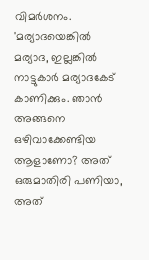വിമര്‍ശനം. 'മര്യാദയെങ്കില്‍ മര്യാദ, ഇല്ലങ്കില്‍ നാട്ടുകാര്‍ മര്യാദകേട് കാണിക്കും. ഞാന്‍ അങ്ങനെ ഒഴിവാക്കേണ്ടിയ ആളാണോ? അത് ഒരുമാതിരി പണിയാ, അത്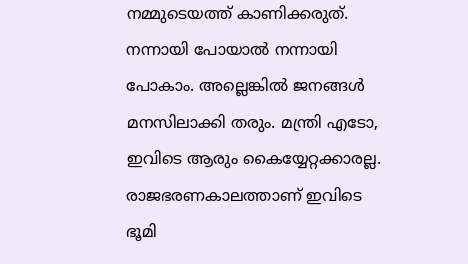നമ്മുടെയത്ത് കാണിക്കരുത്. നന്നായി പോയാൽ നന്നായി പോകാം. അല്ലെങ്കില്‍ ജനങ്ങള്‍ മനസിലാക്കി തരും. മന്ത്രി എടോ, ഇവിടെ ആരും കൈയ്യേറ്റക്കാരല്ല. രാജഭരണകാലത്താണ് ഇവിടെ ഭൂമി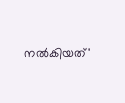നല്‍കിയത്'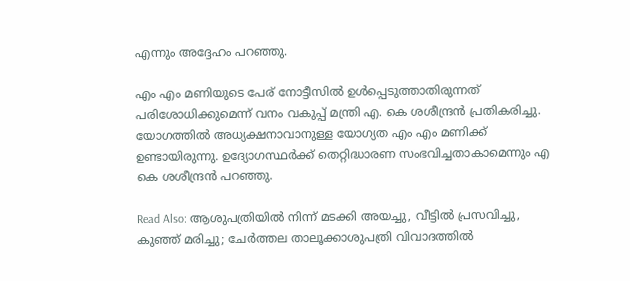എന്നും അദ്ദേഹം പറഞ്ഞു.

എം എം മണിയുടെ പേര് നോട്ടീസിൽ ഉൾപ്പെടുത്താതിരുന്നത് പരിശോധിക്കുമെന്ന് വനം വകുപ്പ് മന്ത്രി എ. കെ ശശീന്ദ്രൻ പ്രതികരിച്ചു. യോഗത്തിൽ അധ്യക്ഷനാവാനുള്ള യോഗ്യത എം എം മണിക്ക് ഉണ്ടായിരുന്നു. ഉദ്യോഗസ്ഥർക്ക് തെറ്റിദ്ധാരണ സംഭവിച്ചതാകാമെന്നും എ കെ ശശീന്ദ്രൻ പറഞ്ഞു.

Read Also: ആശുപത്രിയിൽ നിന്ന് മടക്കി അയച്ചു, വീട്ടിൽ പ്രസവിച്ചു, കുഞ്ഞ് മരിച്ചു; ചേർത്തല താലൂക്കാശുപത്രി വിവാദത്തില്‍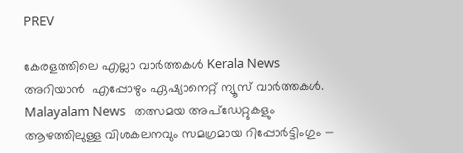PREV

കേരളത്തിലെ എല്ലാ വാർത്തകൾ Kerala News അറിയാൻ  എപ്പോഴും ഏഷ്യാനെറ്റ് ന്യൂസ് വാർത്തകൾ.  Malayalam News   തത്സമയ അപ്‌ഡേറ്റുകളും ആഴത്തിലുള്ള വിശകലനവും സമഗ്രമായ റിപ്പോർട്ടിംഗും —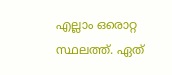എല്ലാം ഒരൊറ്റ സ്ഥലത്ത്. ഏത്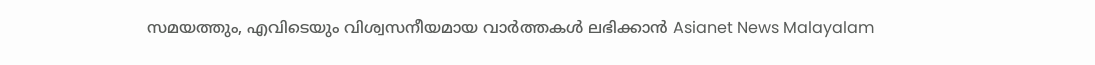സമയത്തും, എവിടെയും വിശ്വസനീയമായ വാർത്തകൾ ലഭിക്കാൻ Asianet News Malayalam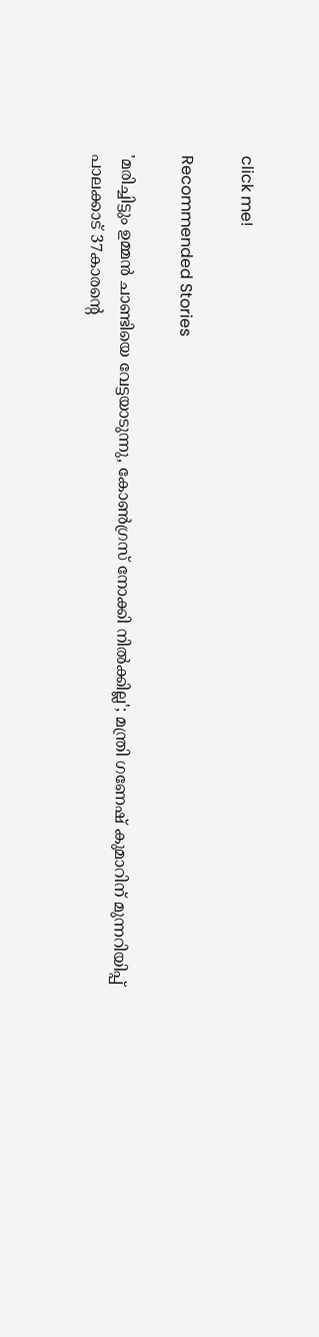click me!

Recommended Stories

'മരിച്ചിട്ടും ഉമ്മൻ ചാണ്ടിയെ വേട്ടയാടുന്നു, കോൺഗ്രസ് നോക്കി നിൽക്കില്ല'; മന്ത്രി ഗണേഷ് കുമാറിന് മുന്നറിയിപ്പ്
പാലക്കാട് 37കാരൻ്റെ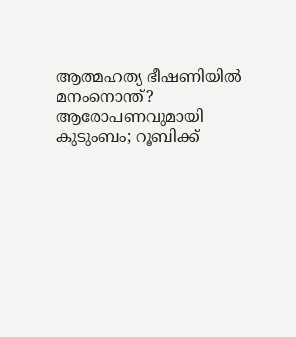ആത്മഹത്യ ഭീഷണിയിൽ മനംനൊന്ത്? ആരോപണവുമായി കുടുംബം; റൂബിക്ക്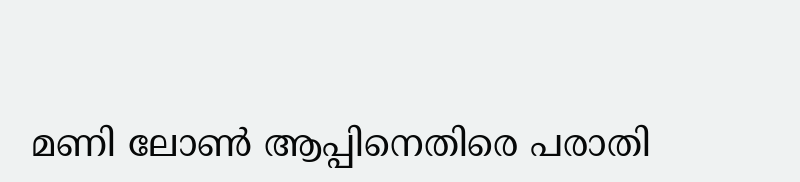മണി ലോൺ ആപ്പിനെതിരെ പരാതി